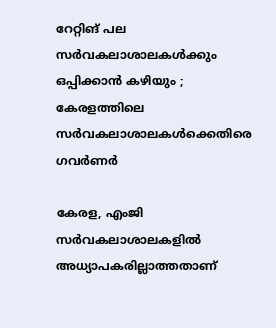റേറ്റിങ് പല സര്‍വകലാശാലകള്‍ക്കും ഒപ്പിക്കാന്‍ കഴിയും ; കേരളത്തിലെ സർവകലാശാലകൾക്കെതിരെ ഗവർണർ

കേരള, എംജി സര്‍വകലാശാലകളില്‍ അധ്യാപകരില്ലാത്തതാണ്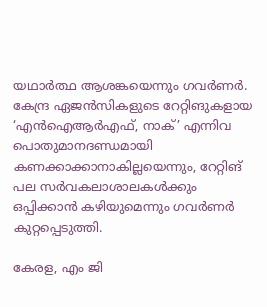യഥാർത്ഥ ആശങ്കയെന്നും ഗവര്‍ണര്‍. കേന്ദ്ര ഏജന്‍സികളുടെ റേറ്റിങുകളായ ‘എൻഐആർഎഫ്, നാക്’ എന്നിവ പൊതുമാനദണ്ഡമായി കണക്കാക്കാനാകില്ലയെന്നും, റേറ്റിങ് പല സര്‍വകലാശാലകള്‍ക്കും ഒപ്പിക്കാന്‍ കഴിയുമെന്നും ഗവർണർ കുറ്റപ്പെടുത്തി.

കേരള, എം ജി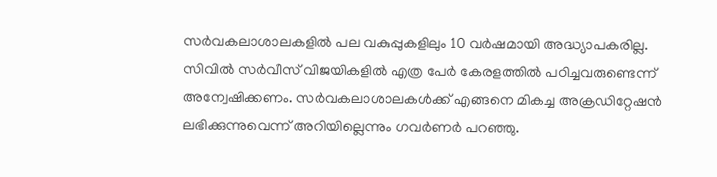സർവകലാശാലകളിൽ പല വകുപ്പുകളിലും 10 വർഷമായി അദ്ധ്യാപകരില്ല. സിവിൽ സർവീസ് വിജയികളിൽ എത്ര പേർ കേരളത്തിൽ പഠിച്ചവരുണ്ടെന്ന് അന്വേഷിക്കണം. സർവകലാശാലകൾക്ക് എങ്ങനെ മികച്ച അക്രഡിറ്റേഷൻ ലഭിക്കുന്നുവെന്ന് അറിയില്ലെന്നും ഗവർണർ പറഞ്ഞു.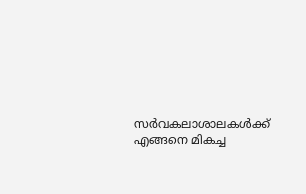സർവകലാശാലകൾക്ക് എങ്ങനെ മികച്ച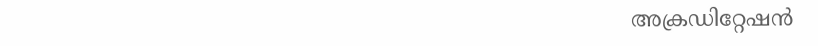അക്രഡിറ്റേഷൻ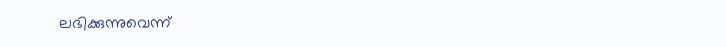ലഭിക്കുന്നുവെന്ന്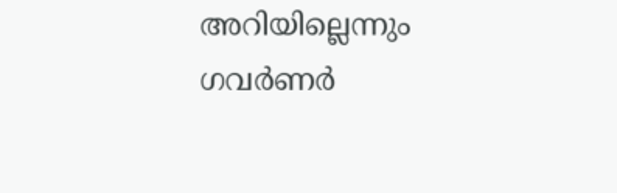അറിയില്ലെന്നും ഗവർണർ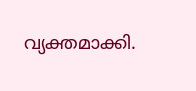വ്യക്തമാക്കി.